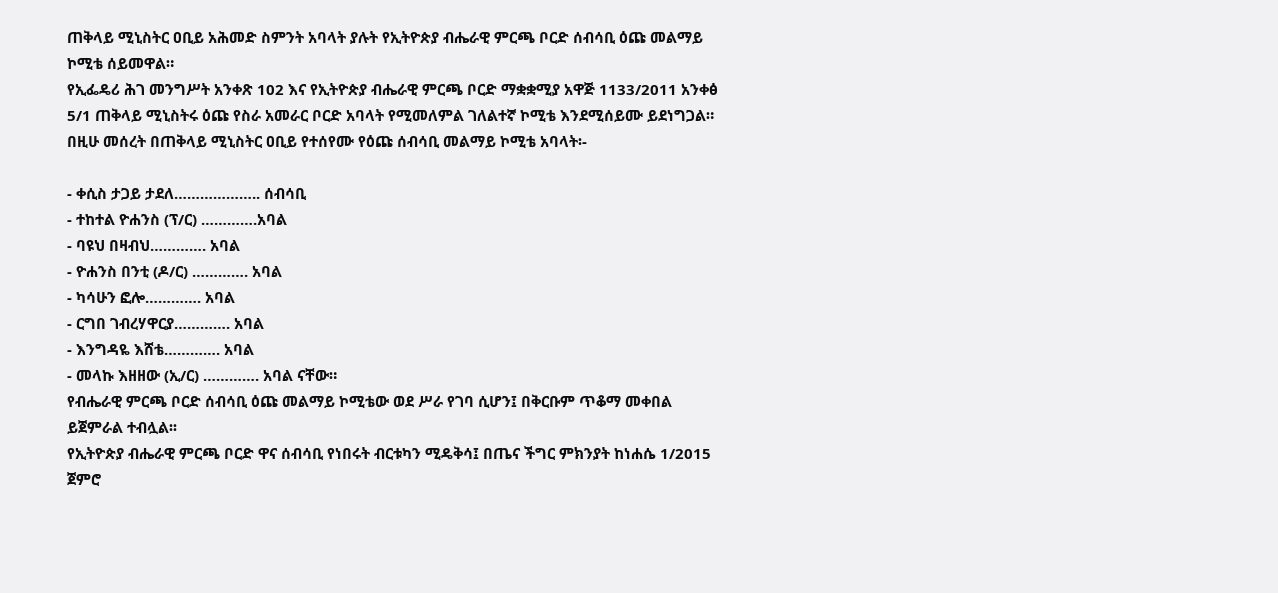ጠቅላይ ሚኒስትር ዐቢይ አሕመድ ስምንት አባላት ያሉት የኢትዮጵያ ብሔራዊ ምርጫ ቦርድ ሰብሳቢ ዕጩ መልማይ ኮሚቴ ሰይመዋል።
የኢፌዴሪ ሕገ መንግሥት አንቀጽ 102 እና የኢትዮጵያ ብሔራዊ ምርጫ ቦርድ ማቋቋሚያ አዋጅ 1133/2011 አንቀፅ 5/1 ጠቅላይ ሚኒስትሩ ዕጩ የስራ አመራር ቦርድ አባላት የሚመለምል ገለልተኛ ኮሚቴ እንደሚሰይሙ ይደነግጋል።
በዚሁ መሰረት በጠቅላይ ሚኒስትር ዐቢይ የተሰየሙ የዕጩ ሰብሳቢ መልማይ ኮሚቴ አባላት፡-

- ቀሲስ ታጋይ ታደለ……………….. ሰብሳቢ
- ተከተል ዮሐንስ (ፕ/ር) ………….አባል
- ባዩህ በዛብህ…………. አባል
- ዮሐንስ በንቲ (ዶ/ር) …………. አባል
- ካሳሁን ፎሎ…………. አባል
- ርግበ ገብረሃዋርያ…………. አባል
- እንግዳዬ እሸቴ…………. አባል
- መላኩ እዘዘው (ኢ/ር) …………. አባል ናቸው።
የብሔራዊ ምርጫ ቦርድ ሰብሳቢ ዕጩ መልማይ ኮሚቴው ወደ ሥራ የገባ ሲሆን፤ በቅርቡም ጥቆማ መቀበል ይጀምራል ተብሏል፡፡
የኢትዮጵያ ብሔራዊ ምርጫ ቦርድ ዋና ሰብሳቢ የነበሩት ብርቱካን ሚዴቅሳ፤ በጤና ችግር ምክንያት ከነሐሴ 1/2015 ጀምሮ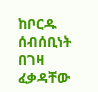ከቦርዱ ሰብሰቢነት በገዛ ፈቃዳቸው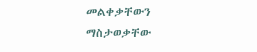መልቀቃቸውን ማስታወቃቸው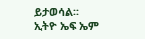ይታወሳል፡፡
ኢትዮ ኤፍ ኤም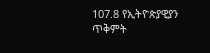107.8 የኢትዮጵያዊያን
ጥቅምት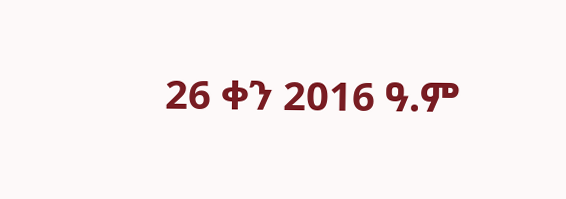26 ቀን 2016 ዓ.ም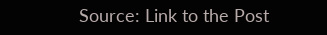Source: Link to the Post